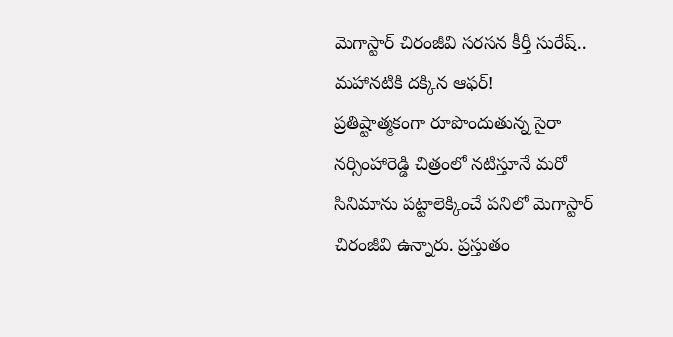మెగాస్టార్ చిరంజీవి సరసన కీర్తీ సురేష్.. మహానటికి దక్కిన ఆఫర్!
ప్రతిష్టాత్మకంగా రూపొందుతున్న సైరా నర్సింహారెడ్డి చిత్రంలో నటిస్తూనే మరో సినిమాను పట్టాలెక్కించే పనిలో మెగాస్టార్ చిరంజీవి ఉన్నారు. ప్రస్తుతం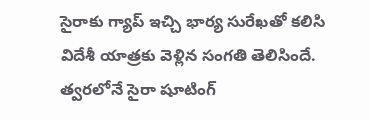సైరాకు గ్యాప్ ఇచ్చి భార్య సురేఖతో కలిసి విదేశీ యాత్రకు వెళ్లిన సంగతి తెలిసిందే. త్వరలోనే సైరా షూటింగ్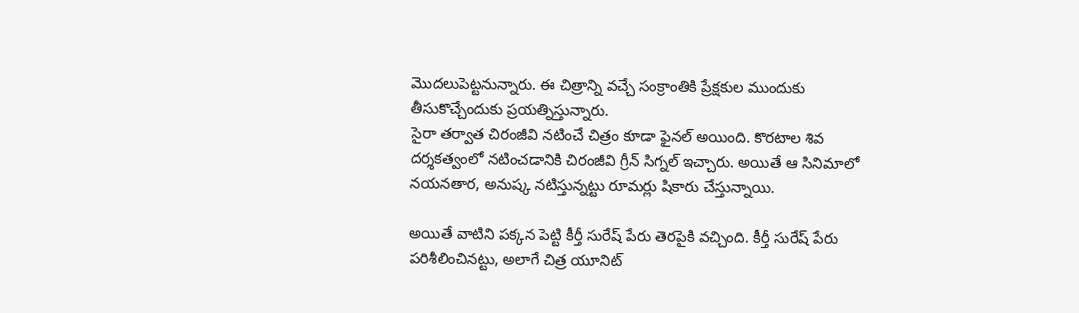మొదలుపెట్టనున్నారు. ఈ చిత్రాన్ని వచ్చే సంక్రాంతికి ప్రేక్షకుల ముందుకు తీసుకొచ్చేందుకు ప్రయత్నిస్తున్నారు.
సైరా తర్వాత చిరంజీవి నటించే చిత్రం కూడా ఫైనల్ అయింది. కొరటాల శివ దర్శకత్వంలో నటించడానికి చిరంజీవి గ్రీన్ సిగ్నల్ ఇచ్చారు. అయితే ఆ సినిమాలో నయనతార, అనుష్క నటిస్తున్నట్టు రూమర్లు షికారు చేస్తున్నాయి.

అయితే వాటిని పక్కన పెట్టి కీర్తీ సురేష్ పేరు తెరపైకి వచ్చింది. కీర్తీ సురేష్ పేరు పరిశీలించినట్టు, అలాగే చిత్ర యూనిట్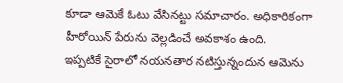కూడా ఆమెకే ఓటు వేసినట్టు సమాచారం. అధికారికంగా హీరోయిన్ పేరును వెల్లడించే అవకాశం ఉంది.
ఇప్పటికే సైరాలో నయనతార నటిస్తున్నందున ఆమెను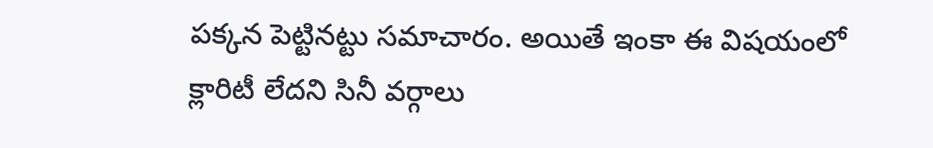పక్కన పెట్టినట్టు సమాచారం. అయితే ఇంకా ఈ విషయంలో క్లారిటీ లేదని సినీ వర్గాలు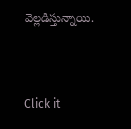వెల్లడిస్తున్నాయి.


Click it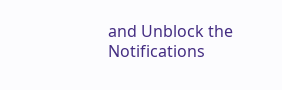and Unblock the Notifications